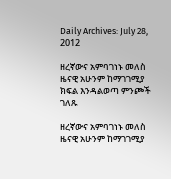Daily Archives: July 28, 2012

ዘረኛውና አምባገነኑ መለስ ዜናዊ አሁንም ከማገገሚያ ክፍል እንዳልወጣ ምንጮች ገለጹ

ዘረኛውና አምባገነኑ መለስ ዜናዊ አሁንም ከማገገሚያ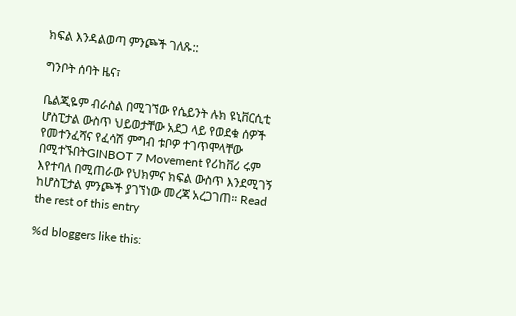ክፍል እንዳልወጣ ምንጮች ገለጹ::

ግንቦት ሰባት ዜና፣

ቤልጂዬም ብራስል በሚገኘው የሴይንት ሉክ ዩኒቨርሲቲ ሆስፒታል ውስጥ ህይወታቸው አደጋ ላይ የወደቁ ሰዎች የመተንፈሻና የፈሳሽ ምግብ ቱቦዎ ተገጥሞላቸው በሚተኙበትGINBOT 7 Movement የሪከቨሪ ሩም እየተባለ በሚጠራው የህክምና ክፍል ውስጥ እንደሚገኝ ከሆስፒታል ምንጮች ያገኘነው መረጃ አረጋገጠ። Read the rest of this entry

%d bloggers like this: